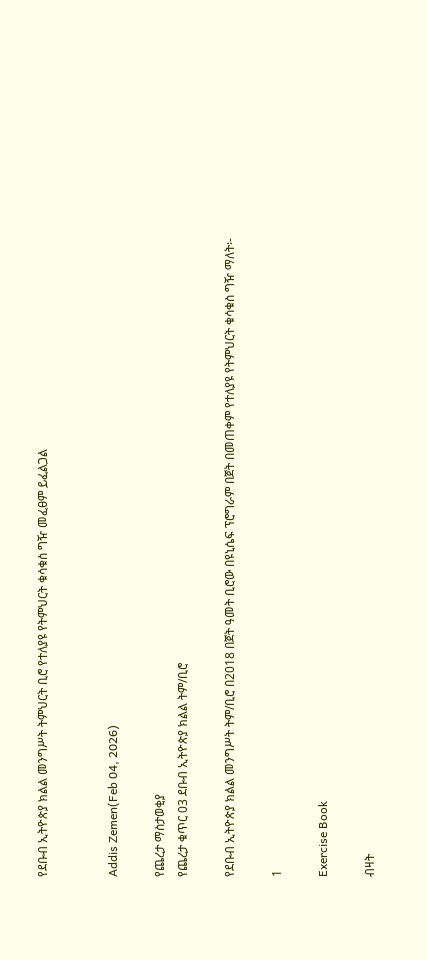የደቡብ ኢትዮጵያ ክልል መንግሥት ትምህርት ቢሮ የተለያዩ የትምህርት ቁሳቁስ ግዥ መፈፀም ይፈልጋል


Addis Zemen(Feb 04, 2026)

የጨረታ ማስታወቂያ
የጨረታ ቁጥር 03 ደቡብ ኢትዮጵያ ክልል ትም/ቢሮ

የደቡብ ኢትዮጵያ ክልል መንግሥት ትም/ቢሮ በ2018 በጀት ዓመት ቢሮው በዩኒሴፍ ፕሮግራም በጀት በመጠቀም የተለያዩ የትምህርት ቁሳቁስ ግዥ ማለት፡-

1

Exercise Book

ብዛት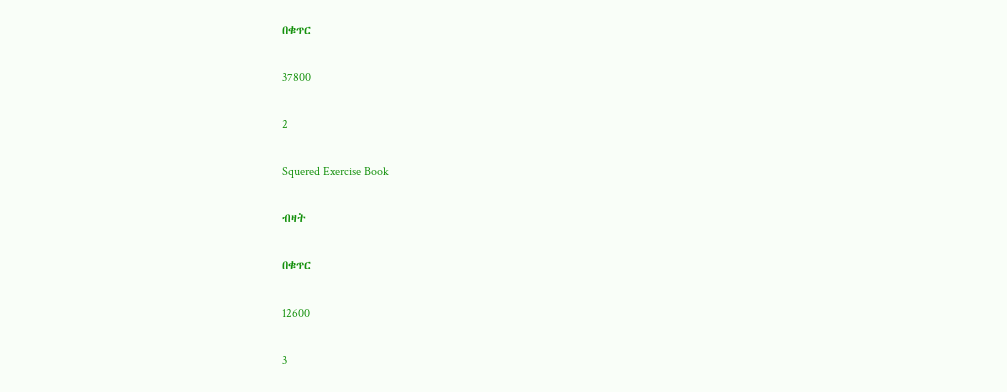በቁጥር

37800

2

Squered Exercise Book

ብዛት

በቁጥር

12600

3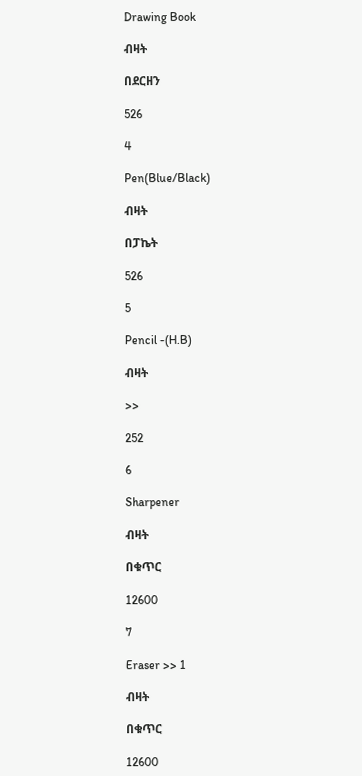Drawing Book

ብዛት

በደርዘን

526

4

Pen(Blue/Black)

ብዛት

በፓኬት

526

5

Pencil -(H.B)

ብዛት

>>

252

6

Sharpener

ብዛት

በቁጥር

12600

7

Eraser >> 1

ብዛት

በቁጥር

12600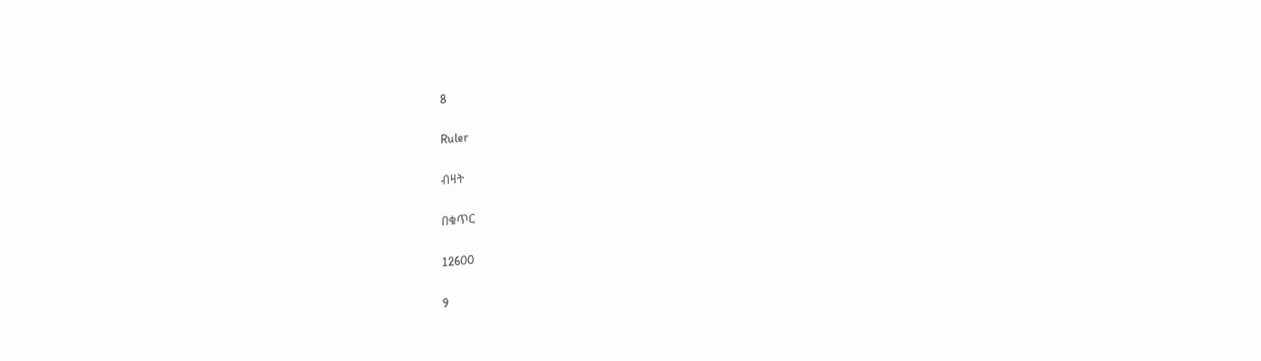8

Ruler

ብዛት

በቁጥር

12600

9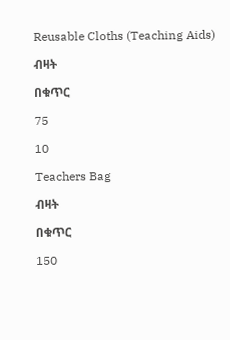Reusable Cloths (Teaching Aids)

ብዛት

በቁጥር

75

10

Teachers Bag

ብዛት

በቁጥር

150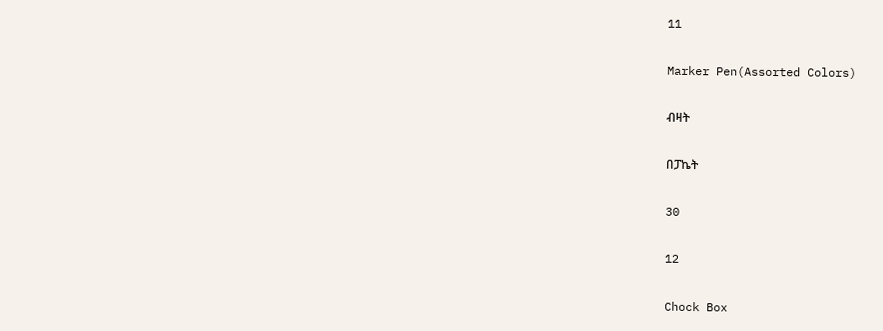11

Marker Pen(Assorted Colors)

ብዛት

በፓኬት

30

12

Chock Box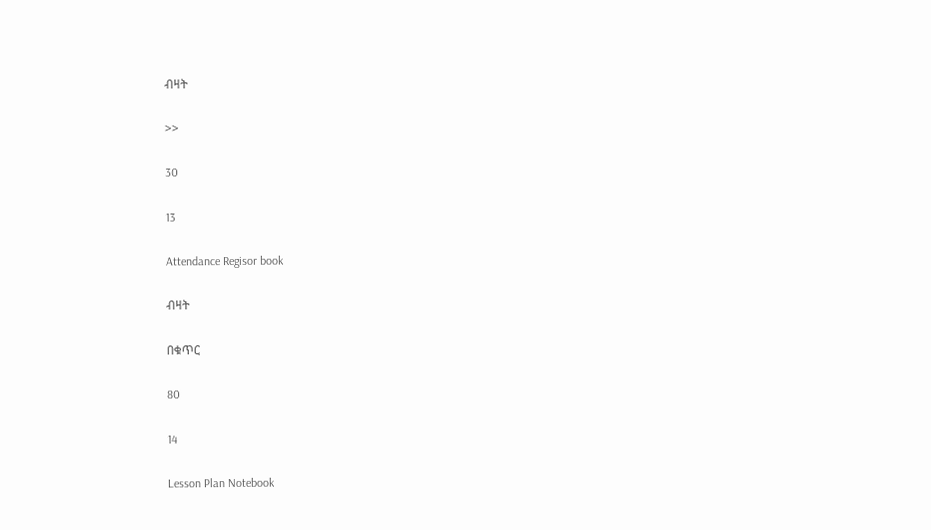ብዛት

>>

30

13

Attendance Regisor book

ብዛት

በቁጥር

80

14

Lesson Plan Notebook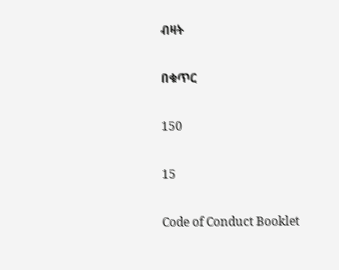ብዛት

በቁጥር

150

15

Code of Conduct Booklet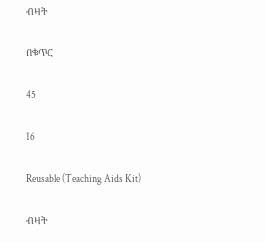ብዛት

በቁጥር

45

16

Reusable (Teaching Aids Kit)

ብዛት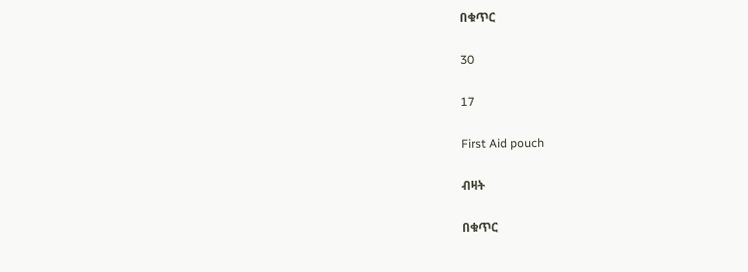በቁጥር

30

17

First Aid pouch

ብዛት

በቁጥር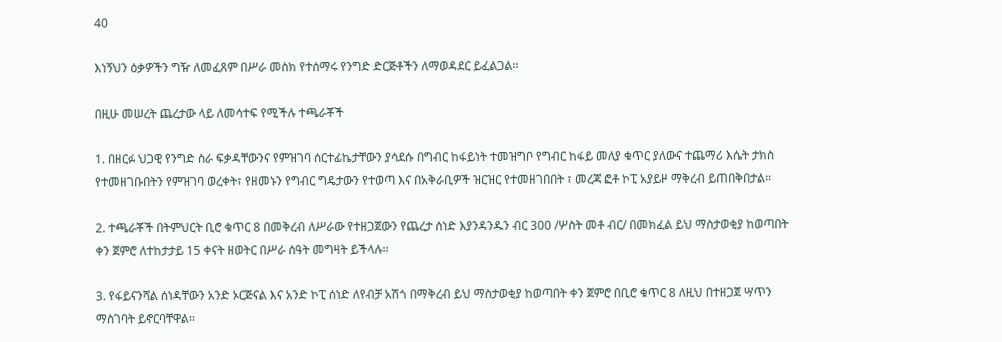40

እነኝህን ዕቃዎችን ግዥ ለመፈጸም በሥራ መስክ የተሰማሩ የንግድ ድርጅቶችን ለማወዳደር ይፈልጋል፡፡

በዚሁ መሠረት ጨረታው ላይ ለመሳተፍ የሚችሉ ተጫራቾች

1. በዘርፉ ህጋዊ የንግድ ስራ ፍቃዳቸውንና የምዝገባ ሰርተፊኬታቸውን ያሳደሱ በግብር ከፋይነት ተመዝግቦ የግብር ከፋይ መለያ ቁጥር ያለውና ተጨማሪ እሴት ታክስ የተመዘገቡበትን የምዝገባ ወረቀት፣ የዘመኑን የግብር ግዴታውን የተወጣ እና በአቅራቢዎች ዝርዝር የተመዘገበበት ፣ መረጃ ፎቶ ኮፒ አያይዞ ማቅረብ ይጠበቅበታል፡፡

2. ተጫራቾች በትምህርት ቢሮ ቁጥር 8 በመቅረብ ለሥራው የተዘጋጀውን የጨረታ ሰነድ እያንዳንዱን ብር 300 /ሦስት መቶ ብር/ በመክፈል ይህ ማስታወቂያ ከወጣበት ቀን ጀምሮ ለተከታታይ 15 ቀናት ዘወትር በሥራ ሰዓት መግዛት ይችላሉ፡፡

3. የፋይናንሻል ሰነዳቸውን አንድ ኦርጅናል እና አንድ ኮፒ ሰነድ ለየብቻ አሽጎ በማቅረብ ይህ ማስታወቂያ ከወጣበት ቀን ጀምሮ በቢሮ ቁጥር 8 ለዚህ በተዘጋጀ ሣጥን ማስገባት ይኖርባቸዋል፡፡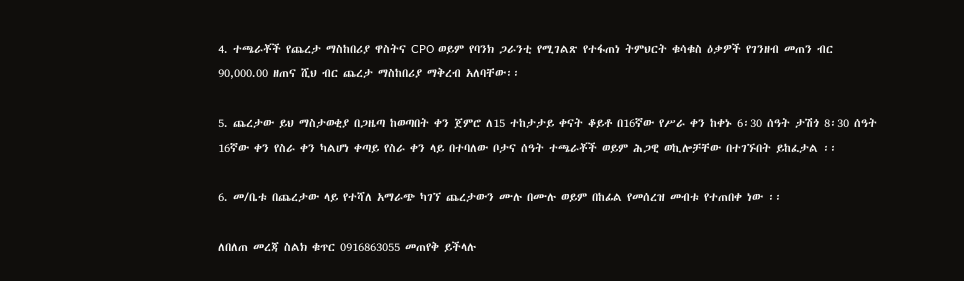4. ተጫራቾች የጨረታ ማስከበሪያ ዋስትና CPO ወይም የባንክ ጋራንቲ የሚገልጽ የተፋጠነ ትምህርት ቁሳቁስ ዕቃዎች የገንዘብ መጠን ብር 90,000.00 ዘጠና ሺህ ብር ጨረታ ማስከበሪያ ማቅረብ አለባቸው፡፡

5. ጨረታው ይህ ማስታወቂያ በጋዜጣ ከወጣበት ቀን ጀምሮ ለ15 ተከታታይ ቀናት ቆይቶ በ16ኛው የሥራ ቀን ከቀኑ 6፡30 ሰዓት ታሽጎ 8፡30 ሰዓት 16ኛው ቀን የስራ ቀን ካልሆነ ቀጣይ የስራ ቀን ላይ በተባለው ቦታና ሰዓት ተጫራቾች ወይም ሕጋዊ ወኪሎቻቸው በተገኙበት ይከፈታል ፡፡

6. መ/ቤቱ በጨረታው ላይ የተሻለ አማራጭ ካገኘ ጨረታውን ሙሉ በሙሉ ወይም በከፊል የመሰረዝ መብቱ የተጠበቀ ነው ፡፡

ለበለጠ መረጃ ስልክ ቁጥር 0916863055 መጠየቅ ይችላሉ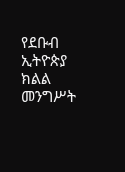የደቡብ ኢትዮጵያ ክልል መንግሥት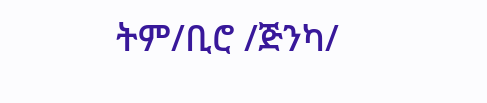ትም/ቢሮ /ጅንካ/